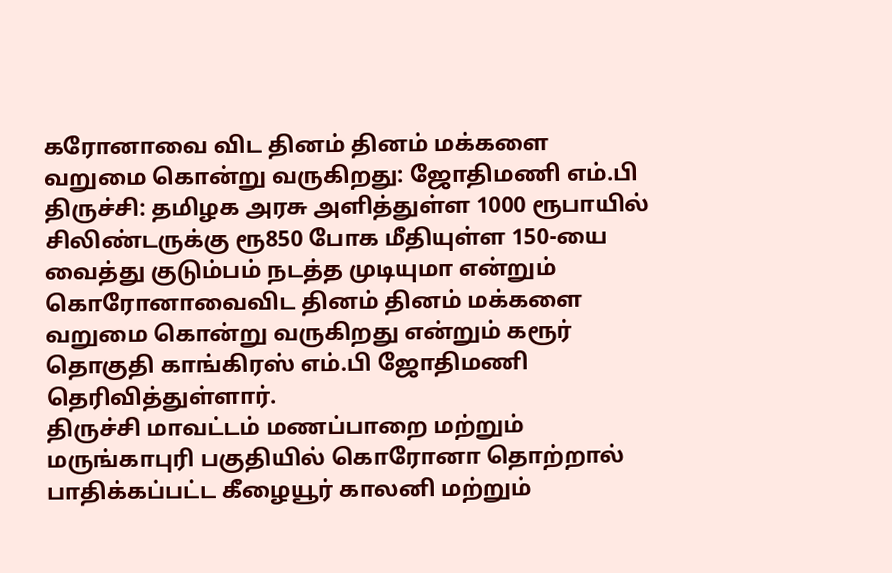கரோனாவை விட தினம் தினம் மக்களை வறுமை கொன்று வருகிறது: ஜோதிமணி எம்.பி
திருச்சி: தமிழக அரசு அளித்துள்ள 1000 ரூபாயில் சிலிண்டருக்கு ரூ850 போக மீதியுள்ள 150-யை வைத்து குடும்பம் நடத்த முடியுமா என்றும் கொரோனாவைவிட தினம் தினம் மக்களை வறுமை கொன்று வருகிறது என்றும் கரூர் தொகுதி காங்கிரஸ் எம்.பி ஜோதிமணி தெரிவித்துள்ளார்.
திருச்சி மாவட்டம் மணப்பாறை மற்றும் மருங்காபுரி பகுதியில் கொரோனா தொற்றால் பாதிக்கப்பட்ட கீழையூர் காலனி மற்றும்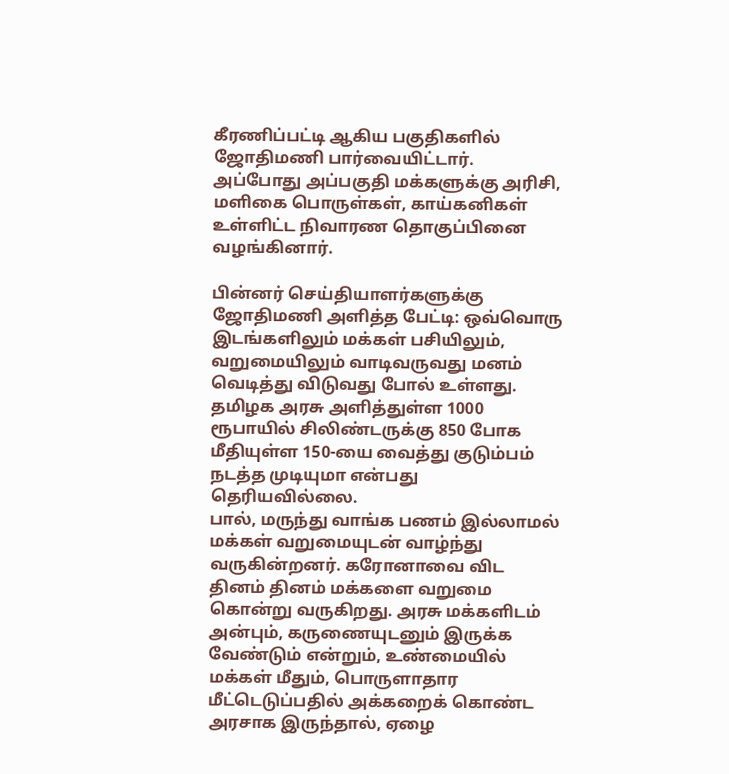கீரணிப்பட்டி ஆகிய பகுதிகளில் ஜோதிமணி பார்வையிட்டார். அப்போது அப்பகுதி மக்களுக்கு அரிசி, மளிகை பொருள்கள், காய்கனிகள் உள்ளிட்ட நிவாரண தொகுப்பினை வழங்கினார்.

பின்னர் செய்தியாளர்களுக்கு ஜோதிமணி அளித்த பேட்டி: ஒவ்வொரு இடங்களிலும் மக்கள் பசியிலும், வறுமையிலும் வாடிவருவது மனம் வெடித்து விடுவது போல் உள்ளது. தமிழக அரசு அளித்துள்ள 1000 ரூபாயில் சிலிண்டருக்கு 850 போக மீதியுள்ள 150-யை வைத்து குடும்பம் நடத்த முடியுமா என்பது தெரியவில்லை.
பால், மருந்து வாங்க பணம் இல்லாமல் மக்கள் வறுமையுடன் வாழ்ந்து வருகின்றனர். கரோனாவை விட தினம் தினம் மக்களை வறுமை கொன்று வருகிறது. அரசு மக்களிடம் அன்பும், கருணையுடனும் இருக்க வேண்டும் என்றும், உண்மையில் மக்கள் மீதும், பொருளாதார மீட்டெடுப்பதில் அக்கறைக் கொண்ட அரசாக இருந்தால், ஏழை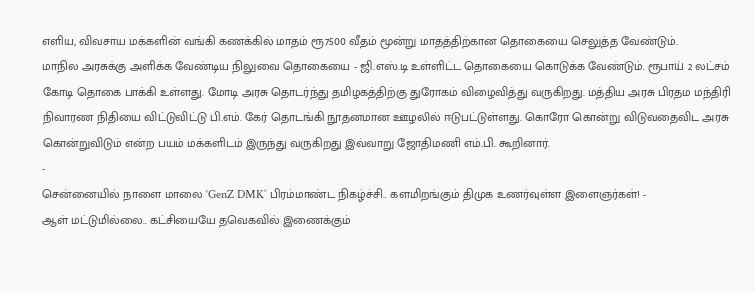எளிய, விவசாய மக்களின் வங்கி கணக்கில் மாதம் ரூ7500 வீதம் மூன்று மாதத்திற்கான தொகையை செலுத்த வேண்டும்.
மாநில அரசுக்கு அளிக்க வேண்டிய நிலுவை தொகையை - ஜி.எஸ்.டி உள்ளிட்ட தொகையை கொடுக்க வேண்டும். ரூபாய் 2 லட்சம் கோடி தொகை பாக்கி உள்ளது. மோடி அரசு தொடர்ந்து தமிழகத்திற்கு துரோகம் விழைவித்து வருகிறது. மத்திய அரசு பிரதம மந்திரி நிவாரண நிதியை விட்டுவிட்டு பி.எம். கேர் தொடங்கி நூதனமான ஊழலில் ஈடுபட்டுள்ளது. கொரோ கொன்று விடுவதைவிட அரசு கொன்றுவிடும் என்ற பயம் மக்களிடம் இருந்து வருகிறது இவ்வாறு ஜோதிமணி எம்.பி. கூறினார்.
-
சென்னையில் நாளை மாலை ‘GenZ DMK’ பிரம்மாண்ட நிகழ்ச்சி.. களமிறங்கும் திமுக உணர்வுள்ள இளைஞர்கள்! -
ஆள் மட்டுமில்லை.. கட்சியையே தவெகவில் இணைக்கும்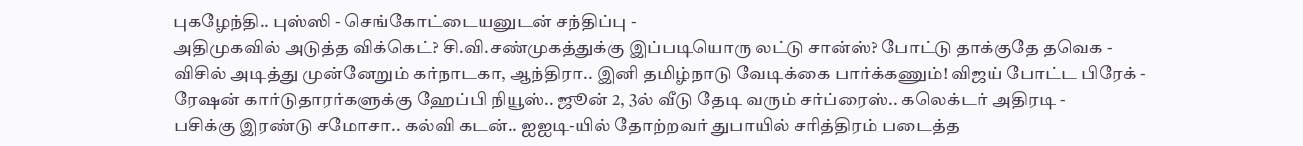புகழேந்தி.. புஸ்ஸி - செங்கோட்டையனுடன் சந்திப்பு -
அதிமுகவில் அடுத்த விக்கெட்? சி.வி.சண்முகத்துக்கு இப்படியொரு லட்டு சான்ஸ்? போட்டு தாக்குதே தவெக -
விசில் அடித்து முன்னேறும் கர்நாடகா, ஆந்திரா.. இனி தமிழ்நாடு வேடிக்கை பார்க்கணும்! விஜய் போட்ட பிரேக் -
ரேஷன் கார்டுதாரர்களுக்கு ஹேப்பி நியூஸ்.. ஜூன் 2, 3ல் வீடு தேடி வரும் சர்ப்ரைஸ்.. கலெக்டர் அதிரடி -
பசிக்கு இரண்டு சமோசா.. கல்வி கடன்.. ஐஐடி-யில் தோற்றவர் துபாயில் சரித்திரம் படைத்த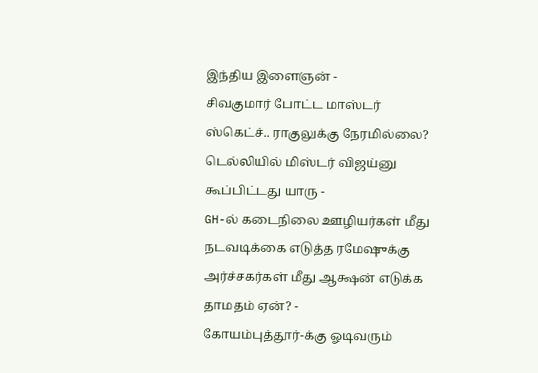இந்திய இளைஞன் -
சிவகுமார் போட்ட மாஸ்டர் ஸ்கெட்ச்.. ராகுலுக்கு நேரமில்லை? டெல்லியில் மிஸ்டர் விஜய்னு கூப்பிட்டது யாரு -
GH-ல் கடைநிலை ஊழியர்கள் மீது நடவடிக்கை எடுத்த ரமேஷுக்கு அர்ச்சகர்கள் மீது ஆக்ஷன் எடுக்க தாமதம் ஏன்? -
கோயம்புத்தூர்-க்கு ஓடிவரும்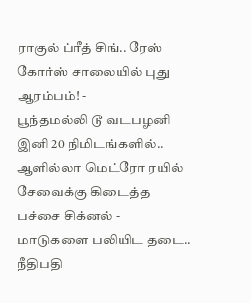ராகுல் ப்ரீத் சிங்.. ரேஸ் கோர்ஸ் சாலையில் புது ஆரம்பம்! -
பூந்தமல்லி டூ வடபழனி இனி 20 நிமிடங்களில்.. ஆளில்லா மெட்ரோ ரயில் சேவைக்கு கிடைத்த பச்சை சிக்னல் -
மாடுகளை பலியிட தடை.. நீதிபதி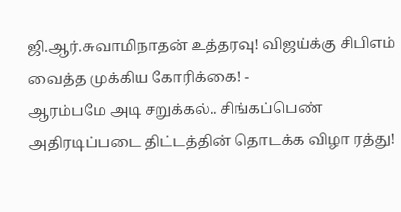ஜி.ஆர்.சுவாமிநாதன் உத்தரவு! விஜய்க்கு சிபிஎம் வைத்த முக்கிய கோரிக்கை! -
ஆரம்பமே அடி சறுக்கல்.. சிங்கப்பெண் அதிரடிப்படை திட்டத்தின் தொடக்க விழா ரத்து!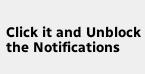Click it and Unblock the Notifications